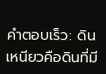คำตอบเร็ว: ดินเหนียวคือดินที่มี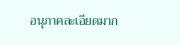อนุภาคละเอียดมาก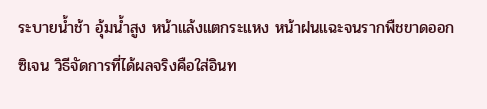ระบายน้ำช้า อุ้มน้ำสูง หน้าแล้งแตกระแหง หน้าฝนแฉะจนรากพืชขาดออกซิเจน วิธีจัดการที่ได้ผลจริงคือใส่อินท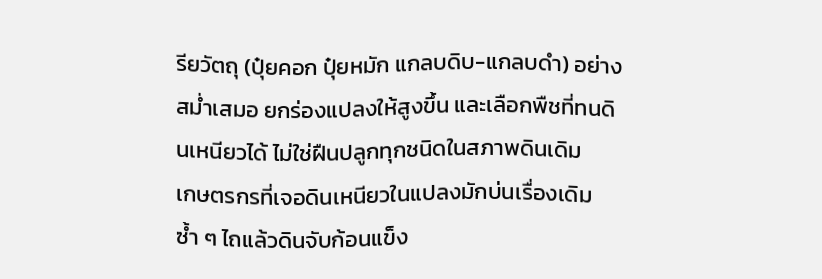รียวัตถุ (ปุ๋ยคอก ปุ๋ยหมัก แกลบดิบ-แกลบดำ) อย่างสม่ำเสมอ ยกร่องแปลงให้สูงขึ้น และเลือกพืชที่ทนดินเหนียวได้ ไม่ใช่ฝืนปลูกทุกชนิดในสภาพดินเดิม
เกษตรกรที่เจอดินเหนียวในแปลงมักบ่นเรื่องเดิมซ้ำ ๆ ไถแล้วดินจับก้อนแข็ง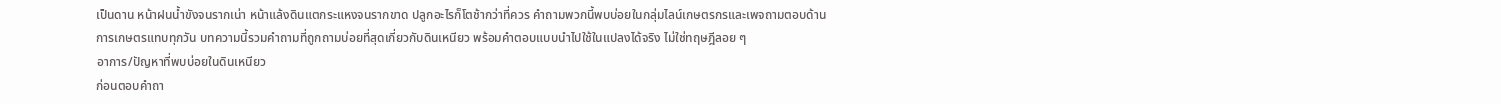เป็นดาน หน้าฝนน้ำขังจนรากเน่า หน้าแล้งดินแตกระแหงจนรากขาด ปลูกอะไรก็โตช้ากว่าที่ควร คำถามพวกนี้พบบ่อยในกลุ่มไลน์เกษตรกรและเพจถามตอบด้านการเกษตรแทบทุกวัน บทความนี้รวมคำถามที่ถูกถามบ่อยที่สุดเกี่ยวกับดินเหนียว พร้อมคำตอบแบบนำไปใช้ในแปลงได้จริง ไม่ใช่ทฤษฎีลอย ๆ
อาการ/ปัญหาที่พบบ่อยในดินเหนียว
ก่อนตอบคำถา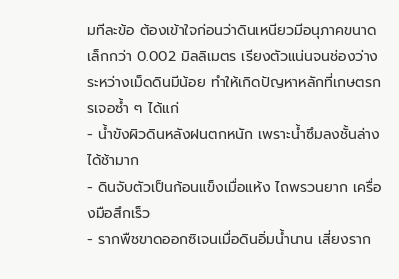มทีละข้อ ต้องเข้าใจก่อนว่าดินเหนียวมีอนุภาคขนาดเล็กกว่า 0.002 มิลลิเมตร เรียงตัวแน่นจนช่องว่างระหว่างเม็ดดินมีน้อย ทำให้เกิดปัญหาหลักที่เกษตรกรเจอซ้ำ ๆ ได้แก่
- น้ำขังผิวดินหลังฝนตกหนัก เพราะน้ำซึมลงชั้นล่างได้ช้ามาก
- ดินจับตัวเป็นก้อนแข็งเมื่อแห้ง ไถพรวนยาก เครื่องมือสึกเร็ว
- รากพืชขาดออกซิเจนเมื่อดินอิ่มน้ำนาน เสี่ยงราก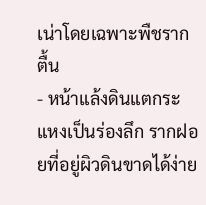เน่าโดยเฉพาะพืชรากตื้น
- หน้าแล้งดินแตกระแหงเป็นร่องลึก รากฝอยที่อยู่ผิวดินขาดได้ง่าย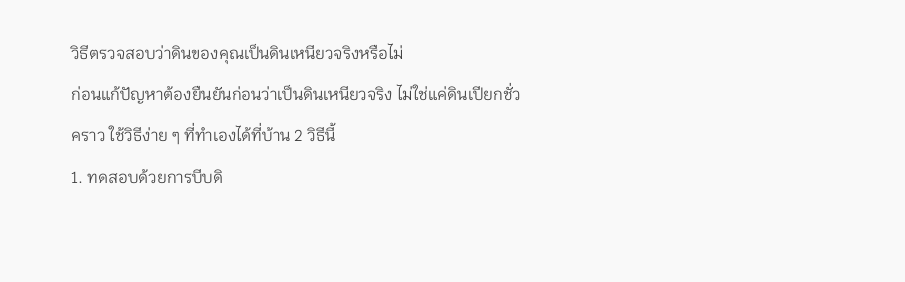วิธีตรวจสอบว่าดินของคุณเป็นดินเหนียวจริงหรือไม่
ก่อนแก้ปัญหาต้องยืนยันก่อนว่าเป็นดินเหนียวจริง ไม่ใช่แค่ดินเปียกชั่วคราว ใช้วิธีง่าย ๆ ที่ทำเองได้ที่บ้าน 2 วิธีนี้
1. ทดสอบด้วยการบีบดิ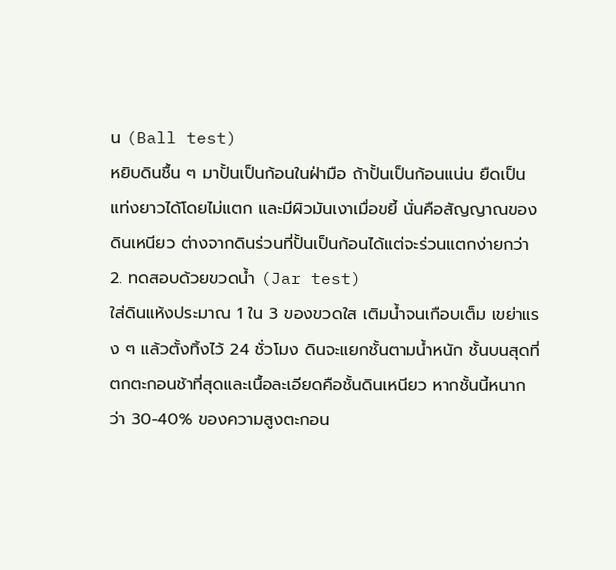น (Ball test)
หยิบดินชื้น ๆ มาปั้นเป็นก้อนในฝ่ามือ ถ้าปั้นเป็นก้อนแน่น ยืดเป็นแท่งยาวได้โดยไม่แตก และมีผิวมันเงาเมื่อขยี้ นั่นคือสัญญาณของดินเหนียว ต่างจากดินร่วนที่ปั้นเป็นก้อนได้แต่จะร่วนแตกง่ายกว่า
2. ทดสอบด้วยขวดน้ำ (Jar test)
ใส่ดินแห้งประมาณ 1 ใน 3 ของขวดใส เติมน้ำจนเกือบเต็ม เขย่าแรง ๆ แล้วตั้งทิ้งไว้ 24 ชั่วโมง ดินจะแยกชั้นตามน้ำหนัก ชั้นบนสุดที่ตกตะกอนช้าที่สุดและเนื้อละเอียดคือชั้นดินเหนียว หากชั้นนี้หนากว่า 30-40% ของความสูงตะกอน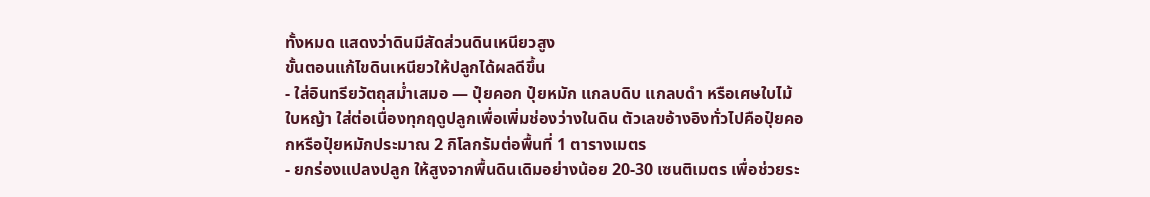ทั้งหมด แสดงว่าดินมีสัดส่วนดินเหนียวสูง
ขั้นตอนแก้ไขดินเหนียวให้ปลูกได้ผลดีขึ้น
- ใส่อินทรียวัตถุสม่ำเสมอ — ปุ๋ยคอก ปุ๋ยหมัก แกลบดิบ แกลบดำ หรือเศษใบไม้ใบหญ้า ใส่ต่อเนื่องทุกฤดูปลูกเพื่อเพิ่มช่องว่างในดิน ตัวเลขอ้างอิงทั่วไปคือปุ๋ยคอกหรือปุ๋ยหมักประมาณ 2 กิโลกรัมต่อพื้นที่ 1 ตารางเมตร
- ยกร่องแปลงปลูก ให้สูงจากพื้นดินเดิมอย่างน้อย 20-30 เซนติเมตร เพื่อช่วยระ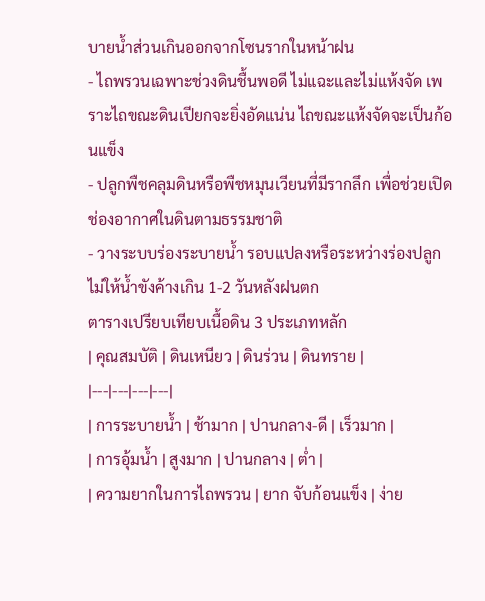บายน้ำส่วนเกินออกจากโซนรากในหน้าฝน
- ไถพรวนเฉพาะช่วงดินชื้นพอดี ไม่แฉะและไม่แห้งจัด เพราะไถขณะดินเปียกจะยิ่งอัดแน่น ไถขณะแห้งจัดจะเป็นก้อนแข็ง
- ปลูกพืชคลุมดินหรือพืชหมุนเวียนที่มีรากลึก เพื่อช่วยเปิดช่องอากาศในดินตามธรรมชาติ
- วางระบบร่องระบายน้ำ รอบแปลงหรือระหว่างร่องปลูก ไม่ให้น้ำขังค้างเกิน 1-2 วันหลังฝนตก
ตารางเปรียบเทียบเนื้อดิน 3 ประเภทหลัก
| คุณสมบัติ | ดินเหนียว | ดินร่วน | ดินทราย |
|---|---|---|---|
| การระบายน้ำ | ช้ามาก | ปานกลาง-ดี | เร็วมาก |
| การอุ้มน้ำ | สูงมาก | ปานกลาง | ต่ำ |
| ความยากในการไถพรวน | ยาก จับก้อนแข็ง | ง่าย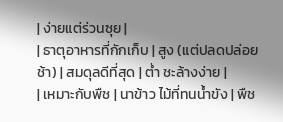| ง่ายแต่ร่วนซุย |
| ธาตุอาหารที่กักเก็บ | สูง (แต่ปลดปล่อยช้า) | สมดุลดีที่สุด | ต่ำ ชะล้างง่าย |
| เหมาะกับพืช | นาข้าว ไม้ที่ทนน้ำขัง | พืช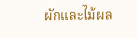ผักและไม้ผล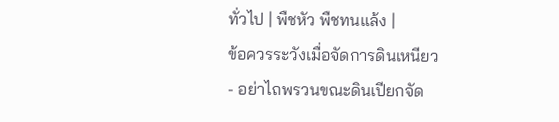ทั่วไป | พืชหัว พืชทนแล้ง |
ข้อควรระวังเมื่อจัดการดินเหนียว
- อย่าไถพรวนขณะดินเปียกจัด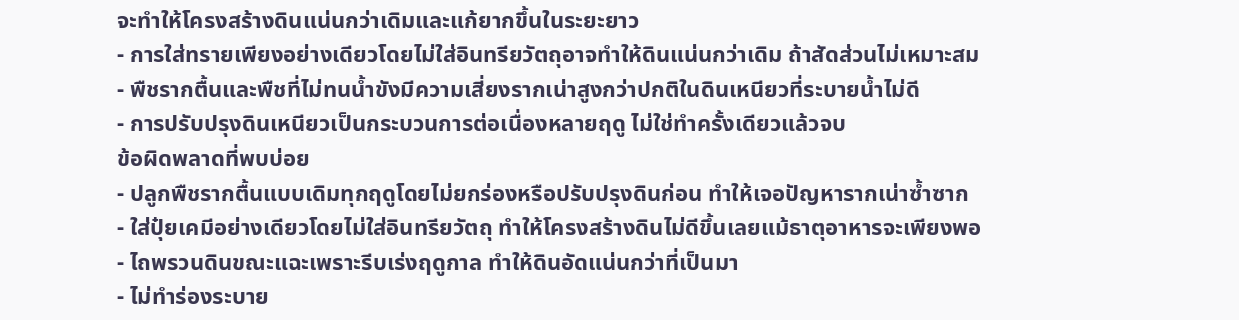จะทำให้โครงสร้างดินแน่นกว่าเดิมและแก้ยากขึ้นในระยะยาว
- การใส่ทรายเพียงอย่างเดียวโดยไม่ใส่อินทรียวัตถุอาจทำให้ดินแน่นกว่าเดิม ถ้าสัดส่วนไม่เหมาะสม
- พืชรากตื้นและพืชที่ไม่ทนน้ำขังมีความเสี่ยงรากเน่าสูงกว่าปกติในดินเหนียวที่ระบายน้ำไม่ดี
- การปรับปรุงดินเหนียวเป็นกระบวนการต่อเนื่องหลายฤดู ไม่ใช่ทำครั้งเดียวแล้วจบ
ข้อผิดพลาดที่พบบ่อย
- ปลูกพืชรากตื้นแบบเดิมทุกฤดูโดยไม่ยกร่องหรือปรับปรุงดินก่อน ทำให้เจอปัญหารากเน่าซ้ำซาก
- ใส่ปุ๋ยเคมีอย่างเดียวโดยไม่ใส่อินทรียวัตถุ ทำให้โครงสร้างดินไม่ดีขึ้นเลยแม้ธาตุอาหารจะเพียงพอ
- ไถพรวนดินขณะแฉะเพราะรีบเร่งฤดูกาล ทำให้ดินอัดแน่นกว่าที่เป็นมา
- ไม่ทำร่องระบาย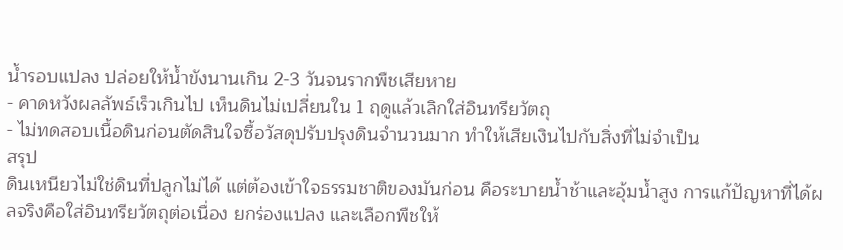น้ำรอบแปลง ปล่อยให้น้ำขังนานเกิน 2-3 วันจนรากพืชเสียหาย
- คาดหวังผลลัพธ์เร็วเกินไป เห็นดินไม่เปลี่ยนใน 1 ฤดูแล้วเลิกใส่อินทรียวัตถุ
- ไม่ทดสอบเนื้อดินก่อนตัดสินใจซื้อวัสดุปรับปรุงดินจำนวนมาก ทำให้เสียเงินไปกับสิ่งที่ไม่จำเป็น
สรุป
ดินเหนียวไม่ใช่ดินที่ปลูกไม่ได้ แต่ต้องเข้าใจธรรมชาติของมันก่อน คือระบายน้ำช้าและอุ้มน้ำสูง การแก้ปัญหาที่ได้ผลจริงคือใส่อินทรียวัตถุต่อเนื่อง ยกร่องแปลง และเลือกพืชให้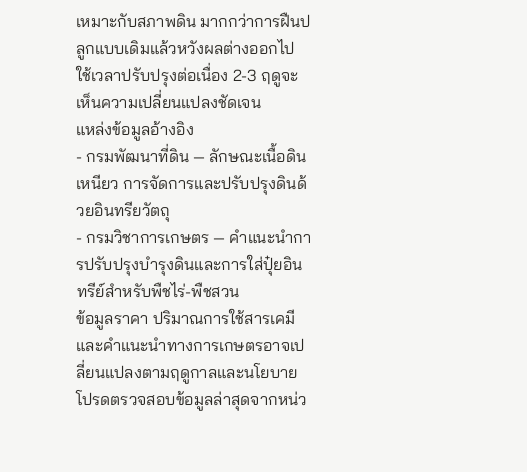เหมาะกับสภาพดิน มากกว่าการฝืนปลูกแบบเดิมแล้วหวังผลต่างออกไป ใช้เวลาปรับปรุงต่อเนื่อง 2-3 ฤดูจะเห็นความเปลี่ยนแปลงชัดเจน
แหล่งข้อมูลอ้างอิง
- กรมพัฒนาที่ดิน — ลักษณะเนื้อดินเหนียว การจัดการและปรับปรุงดินด้วยอินทรียวัตถุ
- กรมวิชาการเกษตร — คำแนะนำการปรับปรุงบำรุงดินและการใส่ปุ๋ยอินทรีย์สำหรับพืชไร่-พืชสวน
ข้อมูลราคา ปริมาณการใช้สารเคมี และคำแนะนำทางการเกษตรอาจเปลี่ยนแปลงตามฤดูกาลและนโยบาย โปรดตรวจสอบข้อมูลล่าสุดจากหน่ว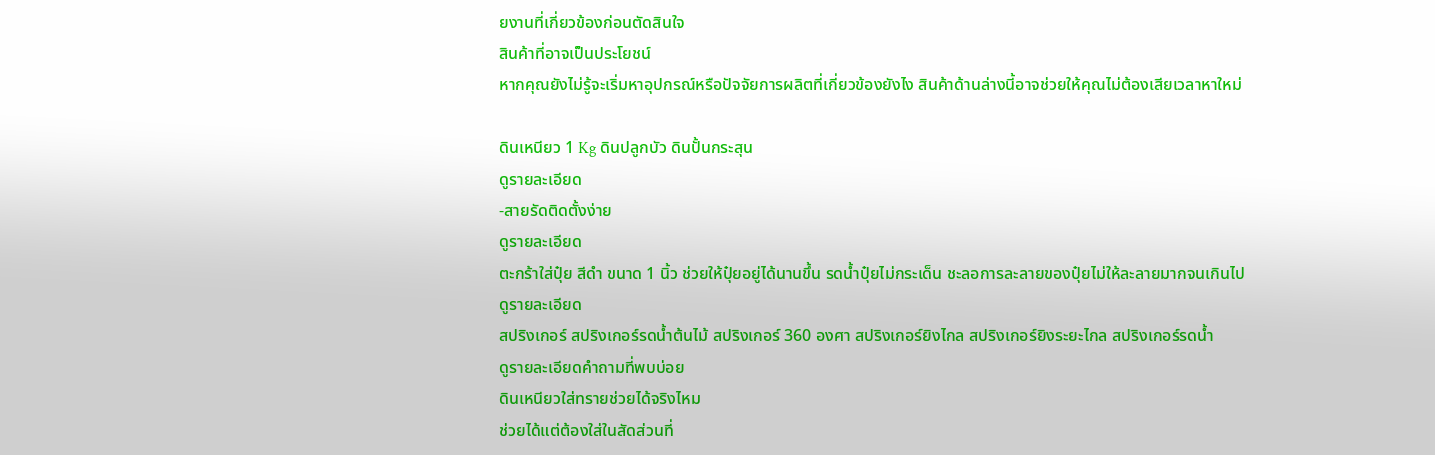ยงานที่เกี่ยวข้องก่อนตัดสินใจ
สินค้าที่อาจเป็นประโยชน์
หากคุณยังไม่รู้จะเริ่มหาอุปกรณ์หรือปัจจัยการผลิตที่เกี่ยวข้องยังไง สินค้าด้านล่างนี้อาจช่วยให้คุณไม่ต้องเสียเวลาหาใหม่

ดินเหนียว 1 Kg ดินปลูกบัว ดินปั้นกระสุน
ดูรายละเอียด
-สายรัดติดตั้งง่าย
ดูรายละเอียด
ตะกร้าใส่ปุ๋ย สีดำ ขนาด 1 นิ้ว ช่วยให้ปุ๋ยอยู่ได้นานขึ้น รดน้ำปุ๋ยไม่กระเด็น ชะลอการละลายของปุ๋ยไม่ให้ละลายมากจนเกินไป
ดูรายละเอียด
สปริงเกอร์ สปริงเกอร์รดน้ำต้นไม้ สปริงเกอร์ 360 องศา สปริงเกอร์ยิงไกล สปริงเกอร์ยิงระยะไกล สปริงเกอร์รดน้ำ
ดูรายละเอียดคำถามที่พบบ่อย
ดินเหนียวใส่ทรายช่วยได้จริงไหม
ช่วยได้แต่ต้องใส่ในสัดส่วนที่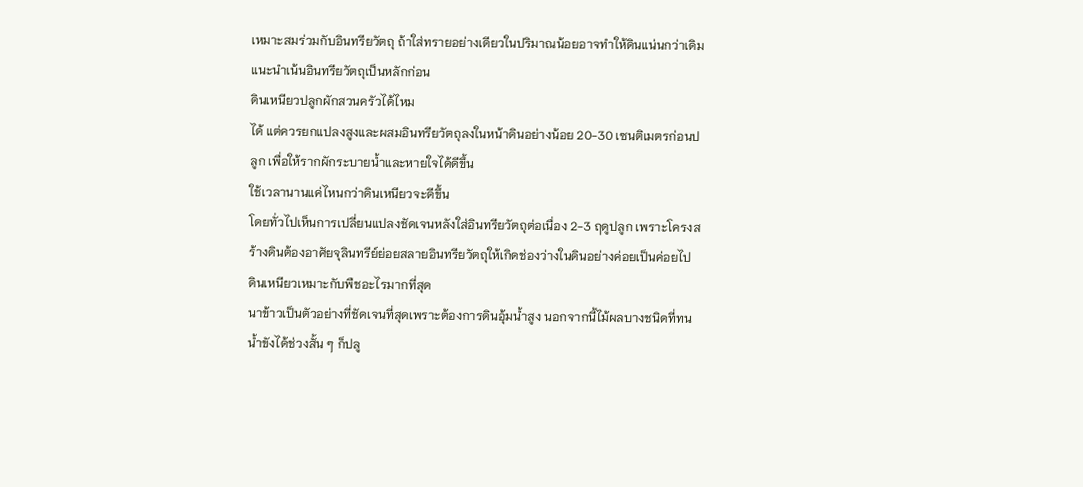เหมาะสมร่วมกับอินทรียวัตถุ ถ้าใส่ทรายอย่างเดียวในปริมาณน้อยอาจทำให้ดินแน่นกว่าเดิม แนะนำเน้นอินทรียวัตถุเป็นหลักก่อน
ดินเหนียวปลูกผักสวนครัวได้ไหม
ได้ แต่ควรยกแปลงสูงและผสมอินทรียวัตถุลงในหน้าดินอย่างน้อย 20-30 เซนติเมตรก่อนปลูก เพื่อให้รากผักระบายน้ำและหายใจได้ดีขึ้น
ใช้เวลานานแค่ไหนกว่าดินเหนียวจะดีขึ้น
โดยทั่วไปเห็นการเปลี่ยนแปลงชัดเจนหลังใส่อินทรียวัตถุต่อเนื่อง 2-3 ฤดูปลูก เพราะโครงสร้างดินต้องอาศัยจุลินทรีย์ย่อยสลายอินทรียวัตถุให้เกิดช่องว่างในดินอย่างค่อยเป็นค่อยไป
ดินเหนียวเหมาะกับพืชอะไรมากที่สุด
นาข้าวเป็นตัวอย่างที่ชัดเจนที่สุดเพราะต้องการดินอุ้มน้ำสูง นอกจากนี้ไม้ผลบางชนิดที่ทนน้ำขังได้ช่วงสั้น ๆ ก็ปลู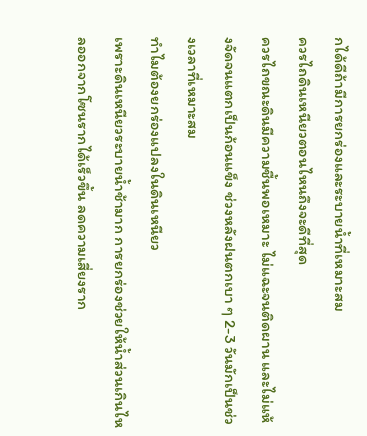กได้ดีถ้ามีการยกร่องและระบายน้ำที่เหมาะสม
ควรไถดินเหนียวตอนไหนถึงจะดีที่สุด
ควรไถขณะดินมีความชื้นพอเหมาะ ไม่แฉะจนติดผาน และไม่แห้งจัดจนแตกเป็นก้อนแข็ง ช่วงหลังฝนตกเบา ๆ 2-3 วันมักเป็นช่วงเวลาที่เหมาะสม
ทำไมต้องยกร่องแปลงในดินเหนียว
เพราะดินเหนียวระบายน้ำช้ามาก การยกร่องช่วยให้น้ำส่วนเกินไหลออกจากโซนรากได้เร็วขึ้น ลดความเสี่ยงราก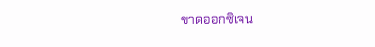ขาดออกซิเจน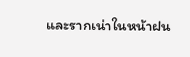และรากเน่าในหน้าฝน